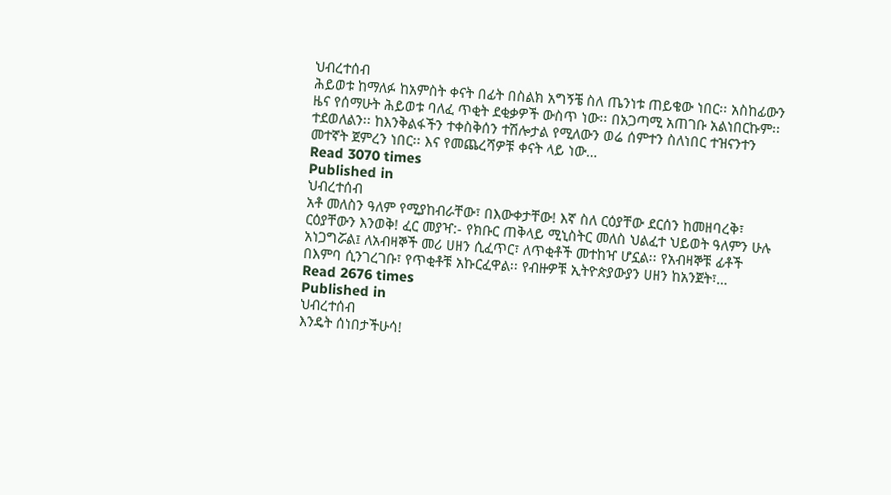ህብረተሰብ
ሕይወቱ ከማለፉ ከአምስት ቀናት በፊት በስልክ አግኝቼ ስለ ጤንነቱ ጠይቄው ነበር፡፡ አስከፊውን ዜና የሰማሁት ሕይወቱ ባለፈ ጥቂት ደቂቃዎች ውስጥ ነው፡፡ በአጋጣሚ አጠገቡ አልነበርኩም፡፡ ተደወለልን፡፡ ከእንቅልፋችን ተቀስቅሰን ተሽሎታል የሚለውን ወሬ ሰምተን ስለነበር ተዝናንተን መተኛት ጀምረን ነበር፡፡ እና የመጨረሻዎቹ ቀናት ላይ ነው…
Read 3070 times
Published in
ህብረተሰብ
አቶ መለስን ዓለም የሚያከብራቸው፣ በእውቀታቸው! እኛ ስለ ርዕያቸው ደርሰን ከመዘባረቅ፣ ርዕያቸውን እንወቅ! ፈር መያዣ:- የክቡር ጠቅላይ ሚኒስትር መለስ ህልፈተ ህይወት ዓለምን ሁሉ አነጋግሯል፤ ለአብዛኞች መሪ ሀዘን ሲፈጥር፣ ለጥቂቶች መተከዣ ሆኗል፡፡ የአብዛኞቹ ፊቶች በእምባ ሲንገረገቡ፣ የጥቂቶቹ አኩርፈዋል፡፡ የብዙዎቹ ኢትዮጵያውያን ሀዘን ከአንጀት፣…
Read 2676 times
Published in
ህብረተሰብ
እንዴት ሰነበታችሁሳ!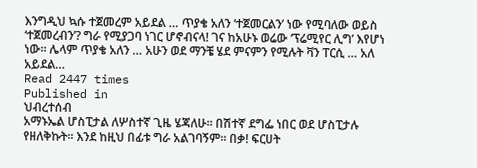እንግዲህ ኳሱ ተጀመረም አይደል … ጥያቄ አለን ‘ተጀመርልን’ ነው የሚባለው ወይስ ‘ተጀመረብን’? ግራ የሚያጋባ ነገር ሆኖብናላ! ገና ከአሁኑ ወሬው ‘ፕሬሚየር ሊግ’ እየሆነ ነው፡፡ ሌላም ጥያቄ አለን … አሁን ወደ ማንቼ ሄደ ምናምን የሚሉት ቫን ፐርሲ … አለ አይደል…
Read 2447 times
Published in
ህብረተሰብ
አማኑኤል ሆስፒታል ለሦስተኛ ጊዜ ሄጃለሁ። በሽተኛ ደግፌ ነበር ወደ ሆስፒታሉ የዘለቅኩት፡፡ እንደ ከዚህ በፊቱ ግራ አልገባኝም፡፡ በቃ! ፍርሀት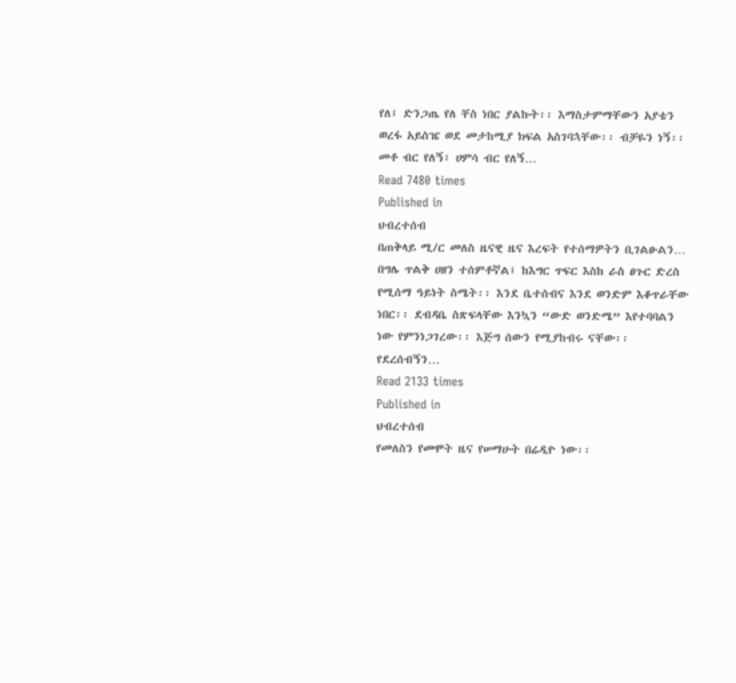የለ፤ ድንጋጤ የለ ቸስ ነበር ያልኩት፡፡ እማስታምማቸውን አያቴን ወረፋ አይስዤ ወደ መታከሚያ ክፍል አስገባኋቸው፡፡ ብቻዬን ነኝ፡፡ መቶ ብር የለኝ፣ ሀምሳ ብር የለኝ…
Read 7480 times
Published in
ህብረተሰብ
በጠቅላይ ሚ/ር መለስ ዜናዊ ዜና እረፍት የተሰማዎትን ቢገልፁልን… በግሌ ጥልቅ ሀዘን ተሰምቶኛል፤ ከእግር ጥፍር እስከ ራስ ፀጉር ድረስ የሚሰማ ዓይነት ስሜት፡፡ እንደ ቤተሰብና እንደ ወንድም እቆጥራቸው ነበር፡፡ ደብዳቤ ስጽፍላቸው እንኳን “ውድ ወንድሜ” እየተባባልን ነው የምንነጋገረው፡፡ እጅግ ሰውን የሚያከብሩ ናቸው፡፡ የደረሰብኝን…
Read 2133 times
Published in
ህብረተሰብ
የመለስን የመሞት ዜና የሠማሁት በሬዲዮ ነው፡፡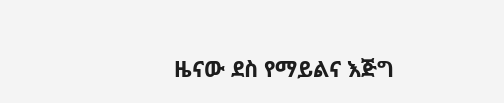ዜናው ደስ የማይልና እጅግ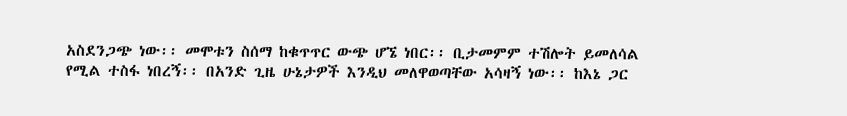አስደንጋጭ ነው፡፡ መሞቱን ስሰማ ከቁጥጥር ውጭ ሆኜ ነበር፡፡ ቢታመምም ተሽሎት ይመለሳል የሚል ተስፋ ነበረኝ፡፡ በአንድ ጊዜ ሁኔታዎች እንዲህ መለዋወጣቸው አሳዛኝ ነው፡፡ ከእኔ ጋር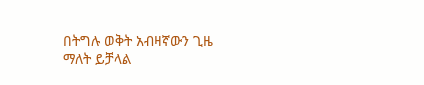በትግሉ ወቅት አብዛኛውን ጊዜ ማለት ይቻላል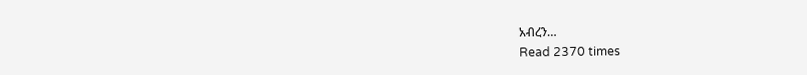አብረን…
Read 2370 times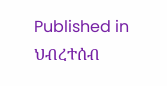Published in
ህብረተሰብ